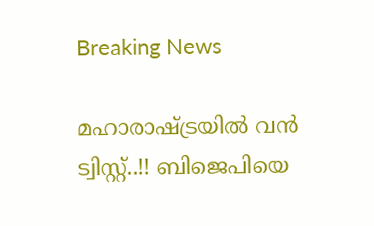Breaking News

മഹാരാഷ്ട്രയിൽ വൻ ട്വിസ്റ്റ്..!! ബിജെപിയെ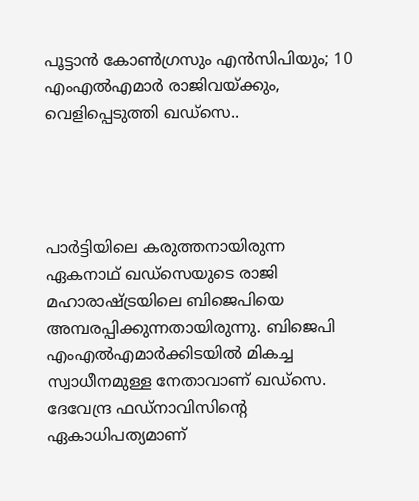പൂട്ടാന്‍ കോണ്‍ഗ്രസും എന്‍സിപിയും; 10 എംഎല്‍എമാര്‍ രാജിവയ്ക്കും, വെളിപ്പെടുത്തി ഖഡ്‌സെ..




പാര്‍ട്ടിയിലെ കരുത്തനായിരുന്ന ഏകനാഥ് ഖഡ്‌സെയുടെ രാജി മഹാരാഷ്ട്രയിലെ ബിജെപിയെ അമ്പരപ്പിക്കുന്നതായിരുന്നു. ബിജെപി എംഎല്‍എമാര്‍ക്കിടയില്‍ മികച്ച സ്വാധീനമുള്ള നേതാവാണ് ഖഡ്‌സെ. ദേവേന്ദ്ര ഫഡ്‌നാവിസിന്റെ ഏകാധിപത്യമാണ്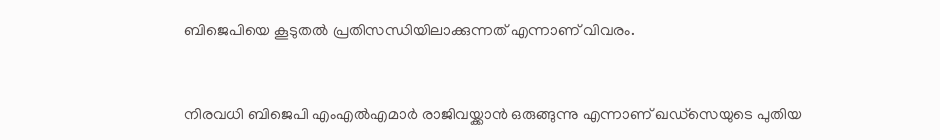ബിജെപിയെ കൂടുതല്‍ പ്രതിസന്ധിയിലാക്കുന്നത് എന്നാണ് വിവരം.


നിരവധി ബിജെപി എംഎല്‍എമാര്‍ രാജിവയ്ക്കാന്‍ ഒരുങ്ങുന്നു എന്നാണ് ഖഡ്‌സെയുടെ പുതിയ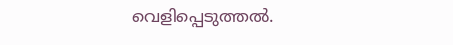വെളിപ്പെടുത്തല്‍.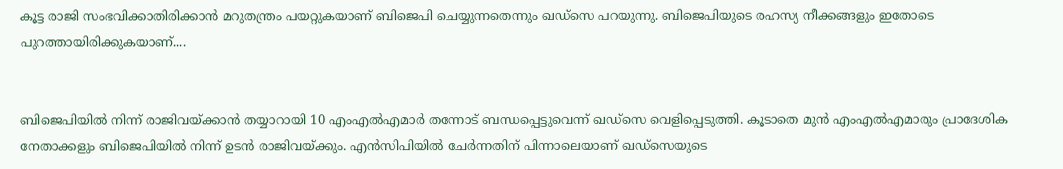കൂട്ട രാജി സംഭവിക്കാതിരിക്കാന്‍ മറുതന്ത്രം പയറ്റുകയാണ് ബിജെപി ചെയ്യുന്നതെന്നും ഖഡ്‌സെ പറയുന്നു. ബിജെപിയുടെ രഹസ്യ നീക്കങ്ങളും ഇതോടെ പുറത്തായിരിക്കുകയാണ്....


ബിജെപിയില്‍ നിന്ന് രാജിവയ്ക്കാന്‍ തയ്യാറായി 10 എംഎല്‍എമാര്‍ തന്നോട് ബന്ധപ്പെട്ടുവെന്ന് ഖഡ്‌സെ വെളിപ്പെടുത്തി. കൂടാതെ മുന്‍ എംഎല്‍എമാരും പ്രാദേശിക നേതാക്കളും ബിജെപിയില്‍ നിന്ന് ഉടന്‍ രാജിവയ്ക്കും. എന്‍സിപിയില്‍ ചേര്‍ന്നതിന് പിന്നാലെയാണ് ഖഡ്‌സെയുടെ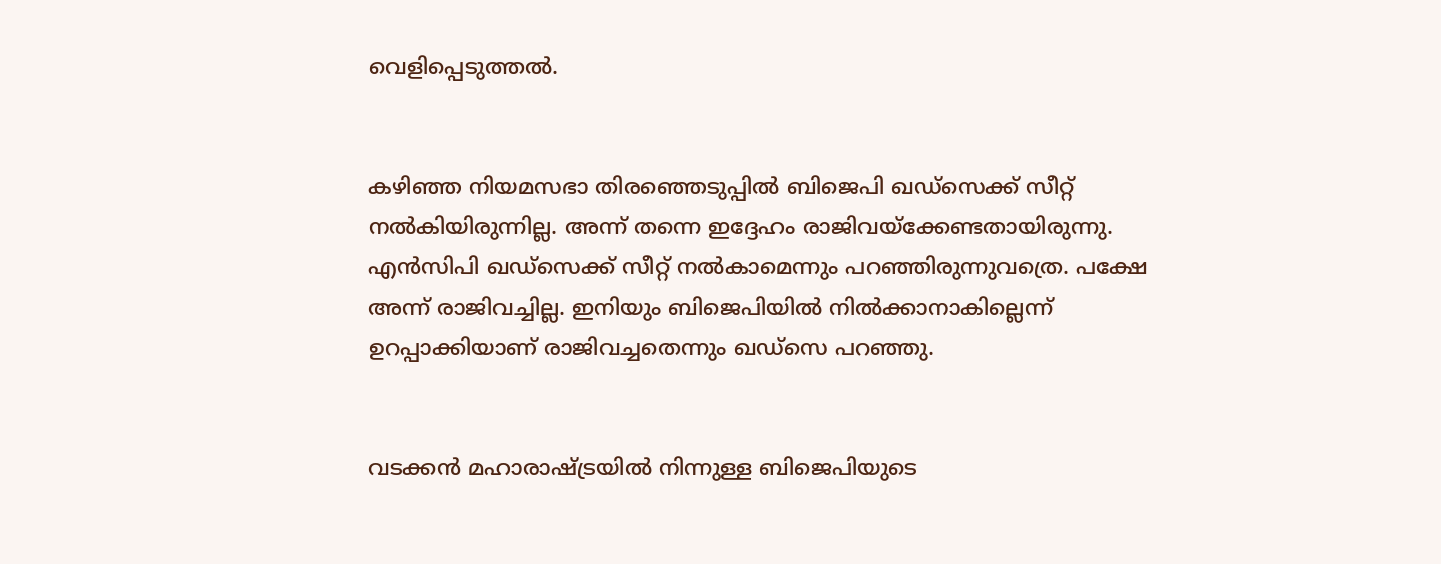വെളിപ്പെടുത്തല്‍.


കഴിഞ്ഞ നിയമസഭാ തിരഞ്ഞെടുപ്പില്‍ ബിജെപി ഖഡ്‌സെക്ക് സീറ്റ് നല്‍കിയിരുന്നില്ല. അന്ന് തന്നെ ഇദ്ദേഹം രാജിവയ്‌ക്കേണ്ടതായിരുന്നു. എന്‍സിപി ഖഡ്‌സെക്ക് സീറ്റ് നല്‍കാമെന്നും പറഞ്ഞിരുന്നുവത്രെ. പക്ഷേ അന്ന് രാജിവച്ചില്ല. ഇനിയും ബിജെപിയില്‍ നില്‍ക്കാനാകില്ലെന്ന് ഉറപ്പാക്കിയാണ് രാജിവച്ചതെന്നും ഖഡ്‌സെ പറഞ്ഞു.


വടക്കന്‍ മഹാരാഷ്ട്രയില്‍ നിന്നുള്ള ബിജെപിയുടെ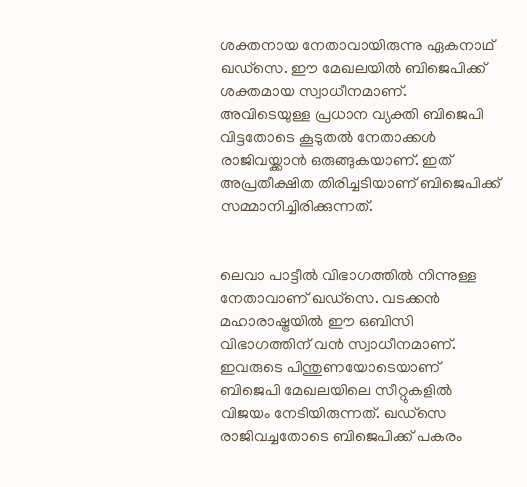ശക്തനായ നേതാവായിരുന്നു ഏകനാഥ് ഖഡ്‌സെ. ഈ മേഖലയില്‍ ബിജെപിക്ക് ശക്തമായ സ്വാധീനമാണ്. അവിടെയുള്ള പ്രധാന വ്യക്തി ബിജെപി വിട്ടതോടെ കൂടുതല്‍ നേതാക്കള്‍ രാജിവയ്ക്കാന്‍ ഒരുങ്ങുകയാണ്. ഇത് അപ്രതീക്ഷിത തിരിച്ചടിയാണ് ബിജെപിക്ക് സമ്മാനിച്ചിരിക്കുന്നത്.


ലെവാ പാട്ടീല്‍ വിഭാഗത്തില്‍ നിന്നുള്ള നേതാവാണ് ഖഡ്‌സെ. വടക്കന്‍ മഹാരാഷ്ട്രയില്‍ ഈ ഒബിസി വിഭാഗത്തിന് വന്‍ സ്വാധീനമാണ്. ഇവരുടെ പിന്തുണയോടെയാണ് ബിജെപി മേഖലയിലെ സീറ്റുകളില്‍ വിജയം നേടിയിരുന്നത്. ഖഡ്‌സെ രാജിവച്ചതോടെ ബിജെപിക്ക് പകരം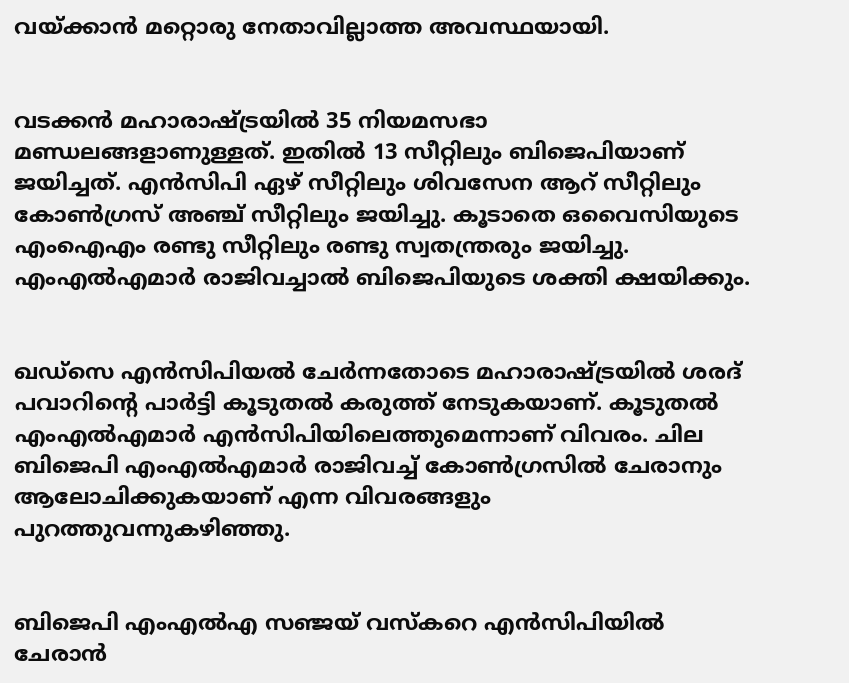വയ്ക്കാന്‍ മറ്റൊരു നേതാവില്ലാത്ത അവസ്ഥയായി.


വടക്കന്‍ മഹാരാഷ്ട്രയില്‍ 35 നിയമസഭാ മണ്ഡലങ്ങളാണുള്ളത്. ഇതില്‍ 13 സീറ്റിലും ബിജെപിയാണ് ജയിച്ചത്. എന്‍സിപി ഏഴ് സീറ്റിലും ശിവസേന ആറ് സീറ്റിലും കോണ്‍ഗ്രസ് അഞ്ച് സീറ്റിലും ജയിച്ചു. കൂടാതെ ഒവൈസിയുടെ എംഐഎം രണ്ടു സീറ്റിലും രണ്ടു സ്വതന്ത്രരും ജയിച്ചു. എംഎല്‍എമാര്‍ രാജിവച്ചാല്‍ ബിജെപിയുടെ ശക്തി ക്ഷയിക്കും.


ഖഡ്‌സെ എന്‍സിപിയല്‍ ചേര്‍ന്നതോടെ മഹാരാഷ്ട്രയില്‍ ശരദ് പവാറിന്റെ പാര്‍ട്ടി കൂടുതല്‍ കരുത്ത് നേടുകയാണ്. കൂടുതല്‍ എംഎല്‍എമാര്‍ എന്‍സിപിയിലെത്തുമെന്നാണ് വിവരം. ചില ബിജെപി എംഎല്‍എമാര്‍ രാജിവച്ച് കോണ്‍ഗ്രസില്‍ ചേരാനും ആലോചിക്കുകയാണ് എന്ന വിവരങ്ങളും പുറത്തുവന്നുകഴിഞ്ഞു.


ബിജെപി എംഎല്‍എ സഞ്ജയ് വസ്‌കറെ എന്‍സിപിയില്‍ ചേരാന്‍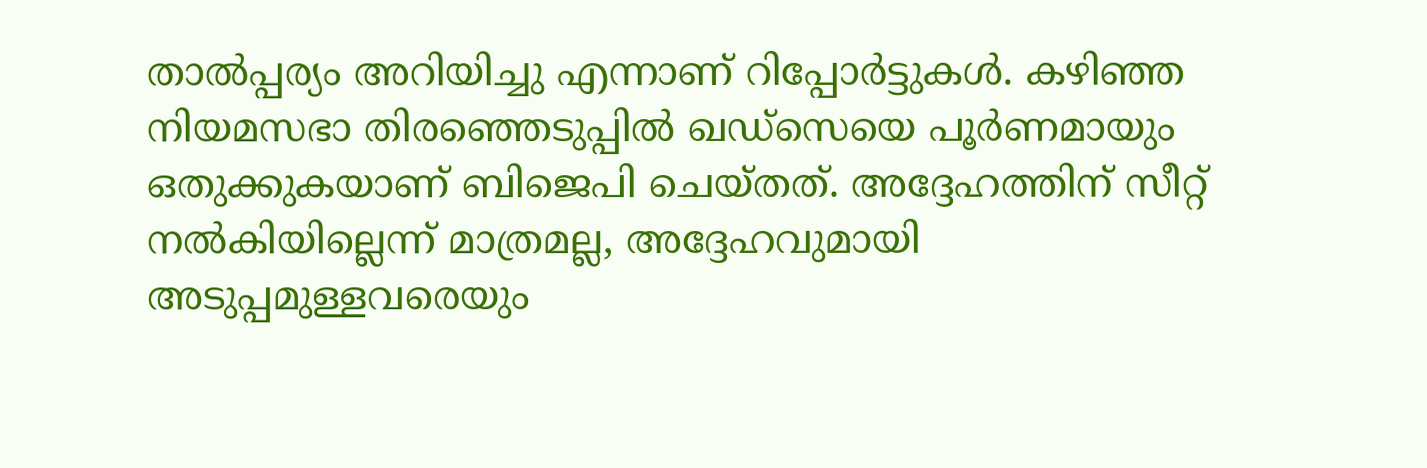താല്‍പ്പര്യം അറിയിച്ചു എന്നാണ് റിപ്പോര്‍ട്ടുകള്‍. കഴിഞ്ഞ നിയമസഭാ തിരഞ്ഞെടുപ്പില്‍ ഖഡ്‌സെയെ പൂര്‍ണമായും ഒതുക്കുകയാണ് ബിജെപി ചെയ്തത്. അദ്ദേഹത്തിന് സീറ്റ് നല്‍കിയില്ലെന്ന് മാത്രമല്ല, അദ്ദേഹവുമായി അടുപ്പമുള്ളവരെയും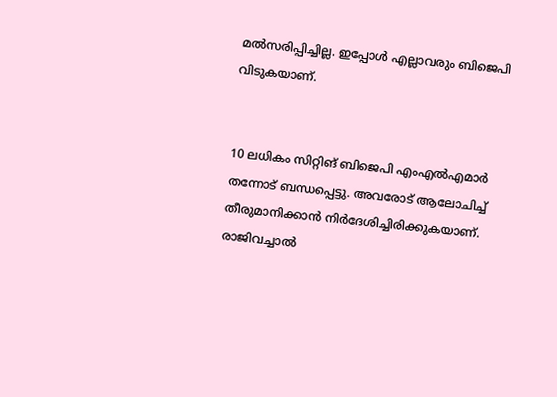മല്‍സരിപ്പിച്ചില്ല. ഇപ്പോള്‍ എല്ലാവരും ബിജെപി വിടുകയാണ്.


10 ലധികം സിറ്റിങ് ബിജെപി എംഎല്‍എമാര്‍ തന്നോട് ബന്ധപ്പെട്ടു. അവരോട് ആലോചിച്ച് തീരുമാനിക്കാന്‍ നിര്‍ദേശിച്ചിരിക്കുകയാണ്. രാജിവച്ചാല്‍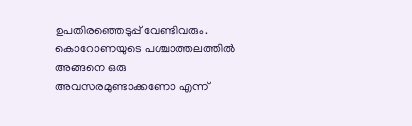ഉപതിരഞ്ഞെടുപ്പ് വേണ്ടിവരും. കൊറോണയുടെ പശ്ചാത്തലത്തില്‍ അങ്ങനെ ഒരു അവസരമുണ്ടാക്കണോ എന്ന്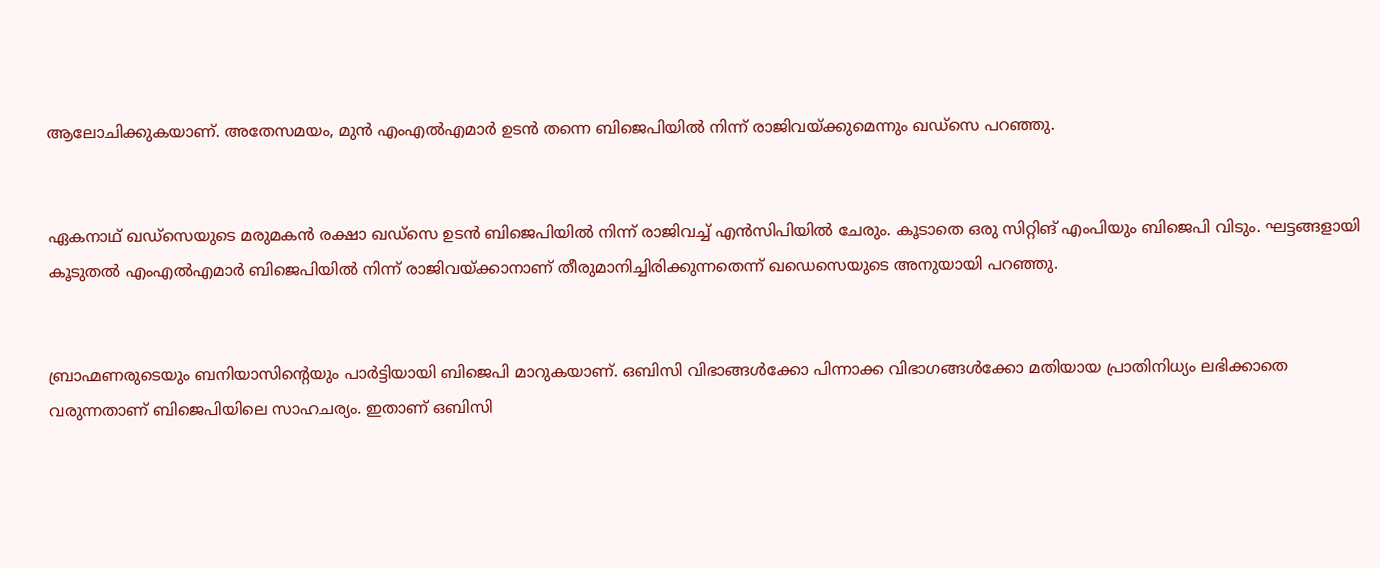ആലോചിക്കുകയാണ്. അതേസമയം, മുന്‍ എംഎല്‍എമാര്‍ ഉടന്‍ തന്നെ ബിജെപിയില്‍ നിന്ന് രാജിവയ്ക്കുമെന്നും ഖഡ്‌സെ പറഞ്ഞു.


ഏകനാഥ് ഖഡ്‌സെയുടെ മരുമകന്‍ രക്ഷാ ഖഡ്‌സെ ഉടന്‍ ബിജെപിയില്‍ നിന്ന് രാജിവച്ച് എന്‍സിപിയില്‍ ചേരും. കൂടാതെ ഒരു സിറ്റിങ് എംപിയും ബിജെപി വിടും. ഘട്ടങ്ങളായി കൂടുതല്‍ എംഎല്‍എമാര്‍ ബിജെപിയില്‍ നിന്ന് രാജിവയ്ക്കാനാണ് തീരുമാനിച്ചിരിക്കുന്നതെന്ന് ഖഡെസെയുടെ അനുയായി പറഞ്ഞു.


ബ്രാഹ്മണരുടെയും ബനിയാസിന്റെയും പാര്‍ട്ടിയായി ബിജെപി മാറുകയാണ്. ഒബിസി വിഭാങ്ങള്‍ക്കോ പിന്നാക്ക വിഭാഗങ്ങള്‍ക്കോ മതിയായ പ്രാതിനിധ്യം ലഭിക്കാതെ വരുന്നതാണ് ബിജെപിയിലെ സാഹചര്യം. ഇതാണ് ഒബിസി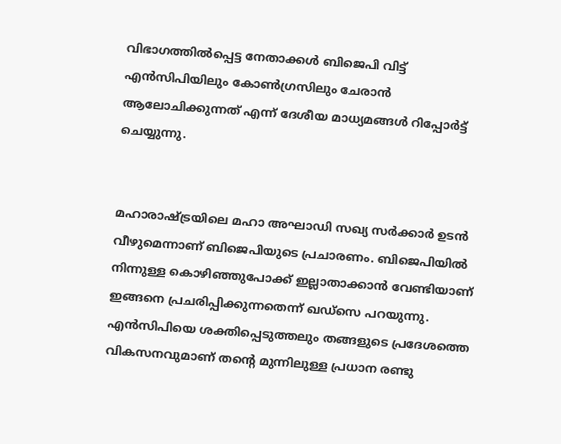വിഭാഗത്തില്‍പ്പെട്ട നേതാക്കള്‍ ബിജെപി വിട്ട് എന്‍സിപിയിലും കോണ്‍ഗ്രസിലും ചേരാന്‍ ആലോചിക്കുന്നത് എന്ന് ദേശീയ മാധ്യമങ്ങള്‍ റിപ്പോര്‍ട്ട് ചെയ്യുന്നു.


മഹാരാഷ്ട്രയിലെ മഹാ അഘാഡി സഖ്യ സര്‍ക്കാര്‍ ഉടന്‍ വീഴുമെന്നാണ് ബിജെപിയുടെ പ്രചാരണം. ബിജെപിയില്‍ നിന്നുള്ള കൊഴിഞ്ഞുപോക്ക് ഇല്ലാതാക്കാന്‍ വേണ്ടിയാണ് ഇങ്ങനെ പ്രചരിപ്പിക്കുന്നതെന്ന് ഖഡ്‌സെ പറയുന്നു. എന്‍സിപിയെ ശക്തിപ്പെടുത്തലും തങ്ങളുടെ പ്രദേശത്തെ വികസനവുമാണ് തന്റെ മുന്നിലുള്ള പ്രധാന രണ്ടു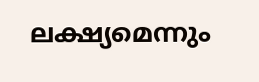ലക്ഷ്യമെന്നും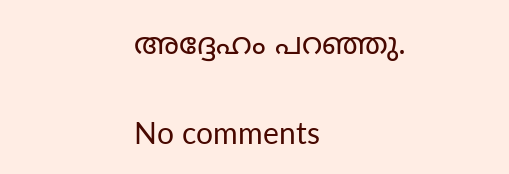അദ്ദേഹം പറഞ്ഞു.

No comments